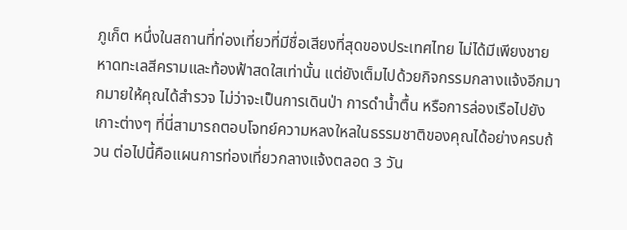ภูเก็ต หนึ่งในสถานที่ท่องเที่ยวที่มีชื่อเสียงที่สุดของประเทศไทย ไม่ได้มีเพียงชายหาดทะเลสีครามและท้องฟ้าสดใสเท่านั้น แต่ยังเต็มไปด้วยกิจกรรมกลางแจ้งอีกมากมายให้คุณได้สำรวจ ไม่ว่าจะเป็นการเดินป่า การดำน้ำตื้น หรือการล่องเรือไปยังเกาะต่างๆ ที่นี่สามารถตอบโจทย์ความหลงใหลในธรรมชาติของคุณได้อย่างครบถ้วน ต่อไปนี้คือแผนการท่องเที่ยวกลางแจ้งตลอด 3 วัน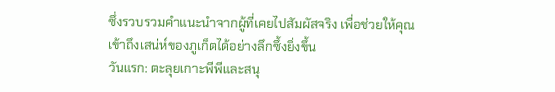ซึ่งรวบรวมคำแนะนำจากผู้ที่เคยไปสัมผัสจริง เพื่อช่วยให้คุณเข้าถึงเสน่ห์ของภูเก็ตได้อย่างลึกซึ้งยิ่งขึ้น
วันแรก: ตะลุยเกาะพีพีและสนุ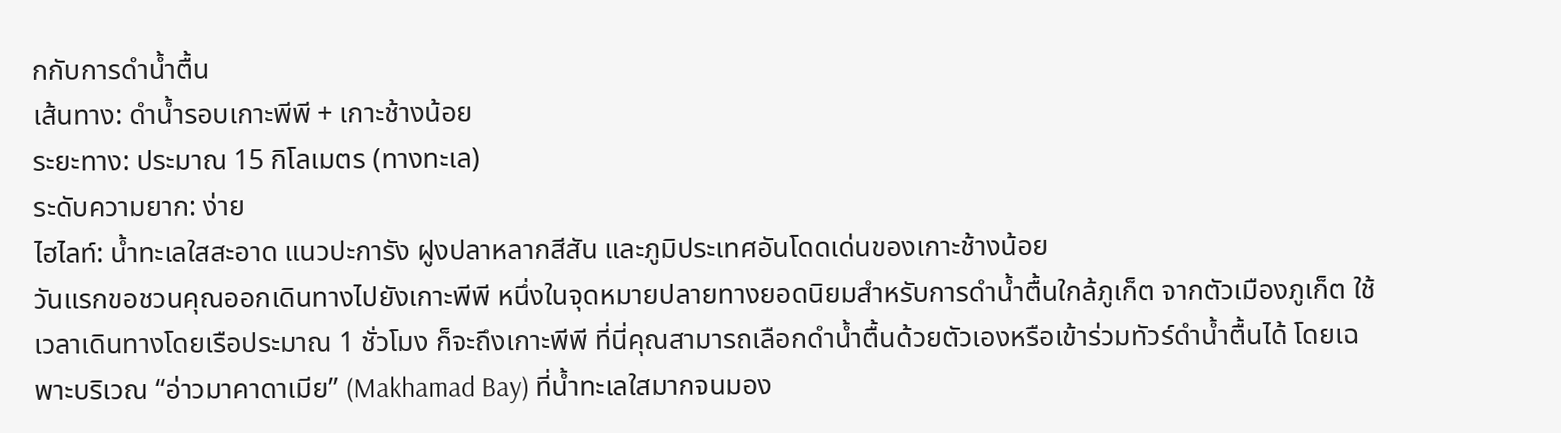กกับการดำน้ำตื้น
เส้นทาง: ดำน้ำรอบเกาะพีพี + เกาะช้างน้อย
ระยะทาง: ประมาณ 15 กิโลเมตร (ทางทะเล)
ระดับความยาก: ง่าย
ไฮไลท์: น้ำทะเลใสสะอาด แนวปะการัง ฝูงปลาหลากสีสัน และภูมิประเทศอันโดดเด่นของเกาะช้างน้อย
วันแรกขอชวนคุณออกเดินทางไปยังเกาะพีพี หนึ่งในจุดหมายปลายทางยอดนิยมสำหรับการดำน้ำตื้นใกล้ภูเก็ต จากตัวเมืองภูเก็ต ใช้เวลาเดินทางโดยเรือประมาณ 1 ชั่วโมง ก็จะถึงเกาะพีพี ที่นี่คุณสามารถเลือกดำน้ำตื้นด้วยตัวเองหรือเข้าร่วมทัวร์ดำน้ำตื้นได้ โดยเฉพาะบริเวณ “อ่าวมาคาดาเมีย” (Makhamad Bay) ที่น้ำทะเลใสมากจนมอง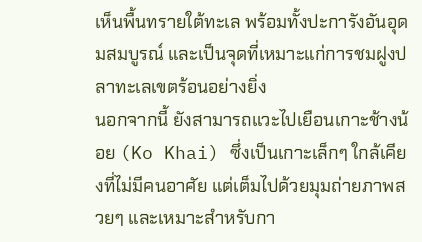เห็นพื้นทรายใต้ทะเล พร้อมทั้งปะการังอันอุดมสมบูรณ์ และเป็นจุดที่เหมาะแก่การชมฝูงปลาทะเลเขตร้อนอย่างยิ่ง
นอกจากนี้ ยังสามารถแวะไปเยือนเกาะช้างน้อย (Ko Khai) ซึ่งเป็นเกาะเล็กๆ ใกล้เคียงที่ไม่มีคนอาศัย แต่เต็มไปด้วยมุมถ่ายภาพสวยๆ และเหมาะสำหรับกา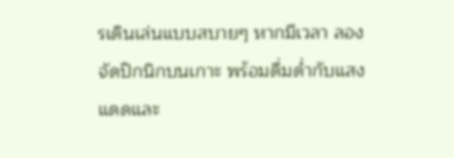รเดินเล่นแบบสบายๆ หากมีเวลา ลองจัดปิกนิกบนเกาะ พร้อมดื่มด่ำกับแสงแดดและ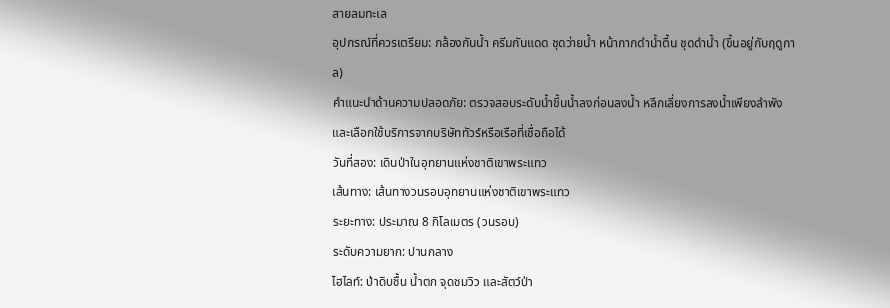สายลมทะเล
อุปกรณ์ที่ควรเตรียม: กล้องกันน้ำ ครีมกันแดด ชุดว่ายน้ำ หน้ากากดำน้ำตื้น ชุดดำน้ำ (ขึ้นอยู่กับฤดูกาล)
คำแนะนำด้านความปลอดภัย: ตรวจสอบระดับน้ำขึ้นน้ำลงก่อนลงน้ำ หลีกเลี่ยงการลงน้ำเพียงลำพัง และเลือกใช้บริการจากบริษัททัวร์หรือเรือที่เชื่อถือได้
วันที่สอง: เดินป่าในอุทยานแห่งชาติเขาพระแทว
เส้นทาง: เส้นทางวนรอบอุทยานแห่งชาติเขาพระแทว
ระยะทาง: ประมาณ 8 กิโลเมตร (วนรอบ)
ระดับความยาก: ปานกลาง
ไฮไลท์: ป่าดิบชื้น น้ำตก จุดชมวิว และสัตว์ป่า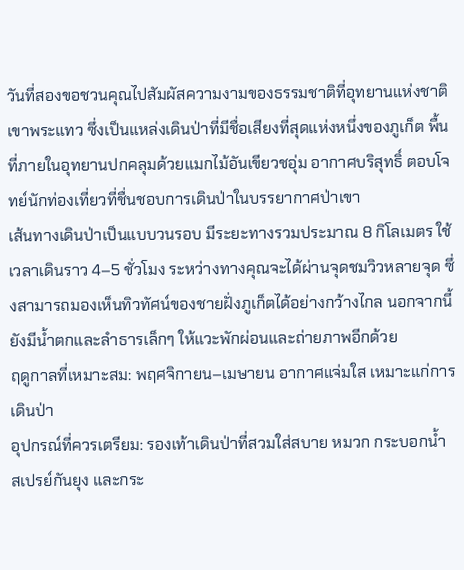วันที่สองขอชวนคุณไปสัมผัสความงามของธรรมชาติที่อุทยานแห่งชาติเขาพระแทว ซึ่งเป็นแหล่งเดินป่าที่มีชื่อเสียงที่สุดแห่งหนึ่งของภูเก็ต พื้นที่ภายในอุทยานปกคลุมด้วยแมกไม้อันเขียวชอุ่ม อากาศบริสุทธิ์ ตอบโจทย์นักท่องเที่ยวที่ชื่นชอบการเดินป่าในบรรยากาศป่าเขา
เส้นทางเดินป่าเป็นแบบวนรอบ มีระยะทางรวมประมาณ 8 กิโลเมตร ใช้เวลาเดินราว 4–5 ชั่วโมง ระหว่างทางคุณจะได้ผ่านจุดชมวิวหลายจุด ซึ่งสามารถมองเห็นทิวทัศน์ของชายฝั่งภูเก็ตได้อย่างกว้างไกล นอกจากนี้ ยังมีน้ำตกและลำธารเล็กๆ ให้แวะพักผ่อนและถ่ายภาพอีกด้วย
ฤดูกาลที่เหมาะสม: พฤศจิกายน–เมษายน อากาศแจ่มใส เหมาะแก่การเดินป่า
อุปกรณ์ที่ควรเตรียม: รองเท้าเดินป่าที่สวมใส่สบาย หมวก กระบอกน้ำ สเปรย์กันยุง และกระ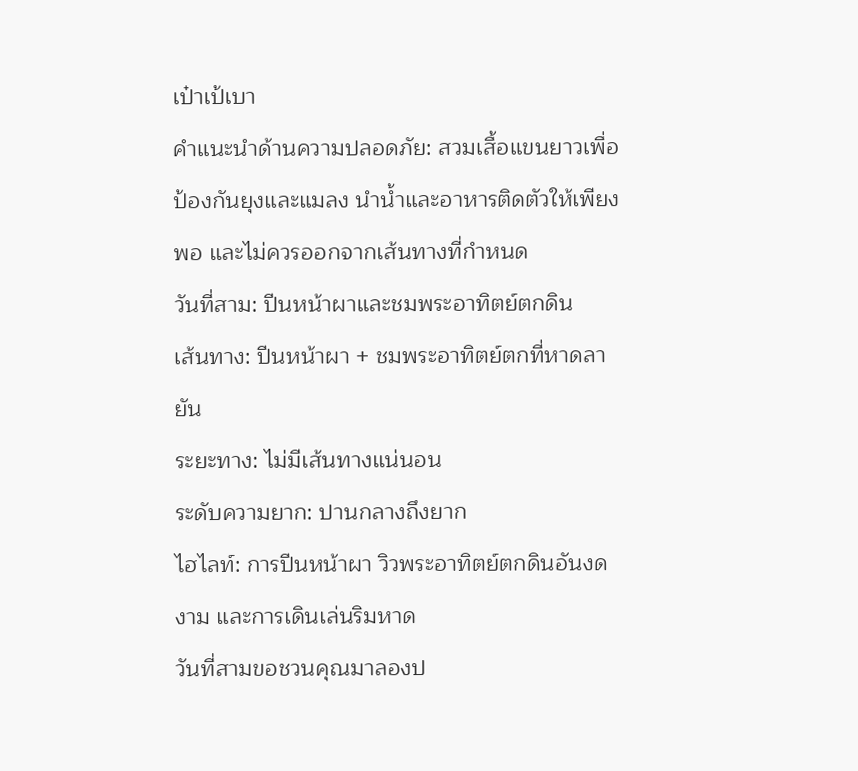เป๋าเป้เบา
คำแนะนำด้านความปลอดภัย: สวมเสื้อแขนยาวเพื่อป้องกันยุงและแมลง นำน้ำและอาหารติดตัวให้เพียงพอ และไม่ควรออกจากเส้นทางที่กำหนด
วันที่สาม: ปีนหน้าผาและชมพระอาทิตย์ตกดิน
เส้นทาง: ปีนหน้าผา + ชมพระอาทิตย์ตกที่หาดลายัน
ระยะทาง: ไม่มีเส้นทางแน่นอน
ระดับความยาก: ปานกลางถึงยาก
ไฮไลท์: การปีนหน้าผา วิวพระอาทิตย์ตกดินอันงดงาม และการเดินเล่นริมหาด
วันที่สามขอชวนคุณมาลองป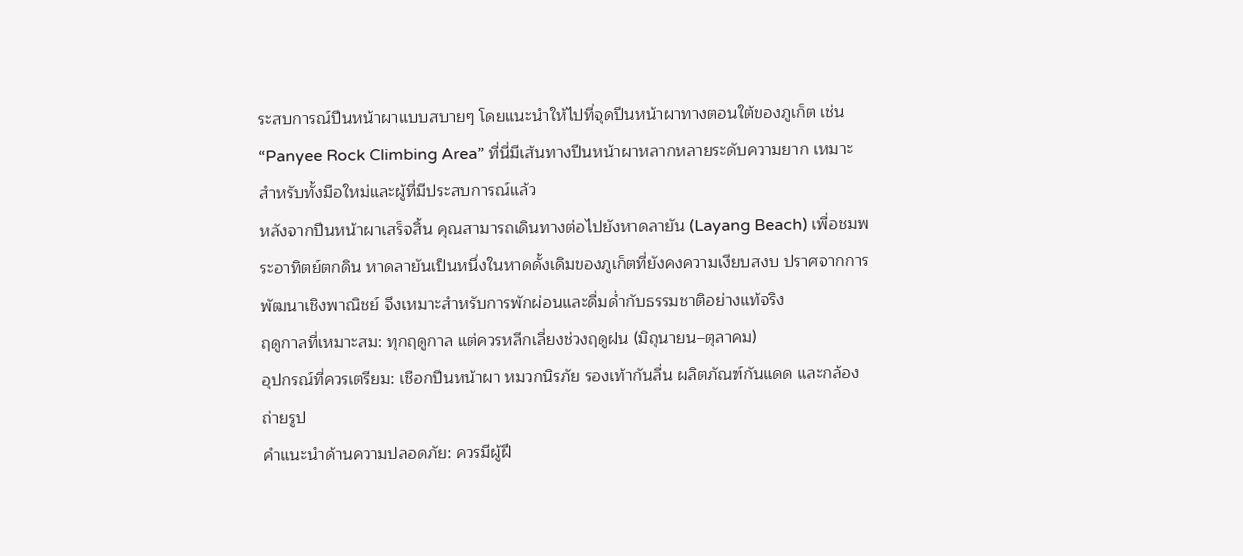ระสบการณ์ปีนหน้าผาแบบสบายๆ โดยแนะนำให้ไปที่จุดปีนหน้าผาทางตอนใต้ของภูเก็ต เช่น “Panyee Rock Climbing Area” ที่นี่มีเส้นทางปีนหน้าผาหลากหลายระดับความยาก เหมาะสำหรับทั้งมือใหม่และผู้ที่มีประสบการณ์แล้ว
หลังจากปีนหน้าผาเสร็จสิ้น คุณสามารถเดินทางต่อไปยังหาดลายัน (Layang Beach) เพื่อชมพระอาทิตย์ตกดิน หาดลายันเป็นหนึ่งในหาดดั้งเดิมของภูเก็ตที่ยังคงความเงียบสงบ ปราศจากการพัฒนาเชิงพาณิชย์ จึงเหมาะสำหรับการพักผ่อนและดื่มด่ำกับธรรมชาติอย่างแท้จริง
ฤดูกาลที่เหมาะสม: ทุกฤดูกาล แต่ควรหลีกเลี่ยงช่วงฤดูฝน (มิถุนายน–ตุลาคม)
อุปกรณ์ที่ควรเตรียม: เชือกปีนหน้าผา หมวกนิรภัย รองเท้ากันลื่น ผลิตภัณฑ์กันแดด และกล้องถ่ายรูป
คำแนะนำด้านความปลอดภัย: ควรมีผู้ฝึ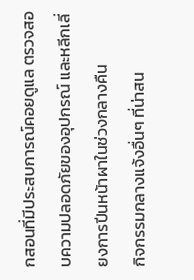กสอนที่มีประสบการณ์คอยดูแล ตรวจสอบความปลอดภัยของอุปกรณ์ และหลีกเลี่ยงการปีนหน้าผาในช่วงกลางคืน
กิจกรรมกลางแจ้งอื่นๆ ที่น่าสน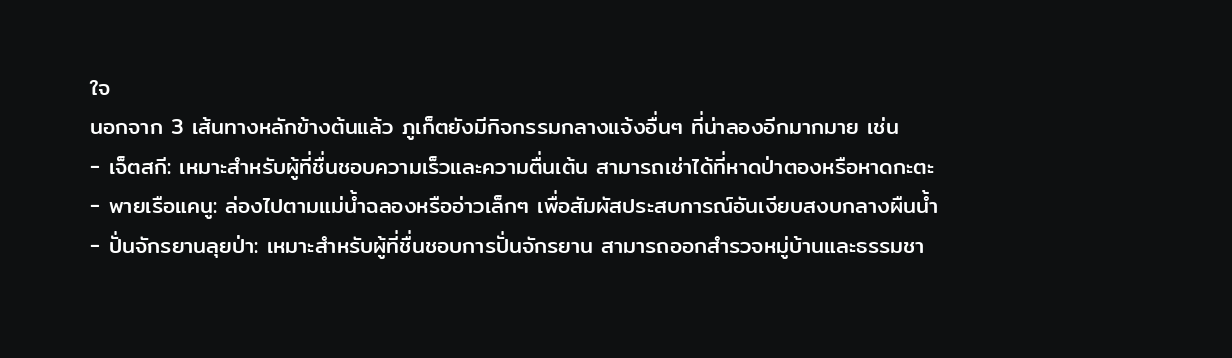ใจ
นอกจาก 3 เส้นทางหลักข้างต้นแล้ว ภูเก็ตยังมีกิจกรรมกลางแจ้งอื่นๆ ที่น่าลองอีกมากมาย เช่น
- เจ็ตสกี: เหมาะสำหรับผู้ที่ชื่นชอบความเร็วและความตื่นเต้น สามารถเช่าได้ที่หาดป่าตองหรือหาดกะตะ
- พายเรือแคนู: ล่องไปตามแม่น้ำฉลองหรืออ่าวเล็กๆ เพื่อสัมผัสประสบการณ์อันเงียบสงบกลางผืนน้ำ
- ปั่นจักรยานลุยป่า: เหมาะสำหรับผู้ที่ชื่นชอบการปั่นจักรยาน สามารถออกสำรวจหมู่บ้านและธรรมชา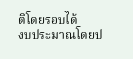ติโดยรอบได้
งบประมาณโดยป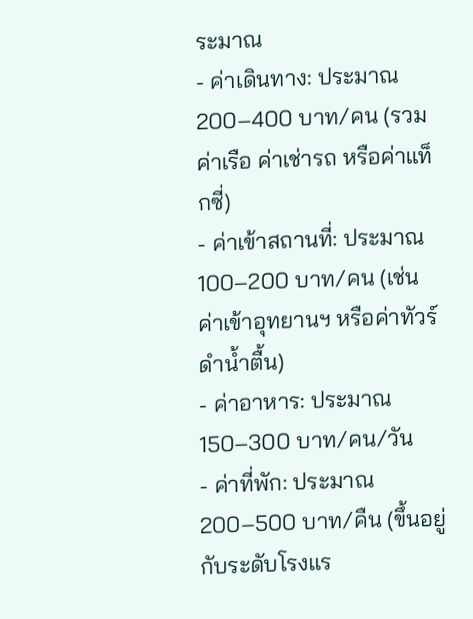ระมาณ
- ค่าเดินทาง: ประมาณ 200–400 บาท/คน (รวมค่าเรือ ค่าเช่ารถ หรือค่าแท็กซี่)
- ค่าเข้าสถานที่: ประมาณ 100–200 บาท/คน (เช่น ค่าเข้าอุทยานฯ หรือค่าทัวร์ดำน้ำตื้น)
- ค่าอาหาร: ประมาณ 150–300 บาท/คน/วัน
- ค่าที่พัก: ประมาณ 200–500 บาท/คืน (ขึ้นอยู่กับระดับโรงแร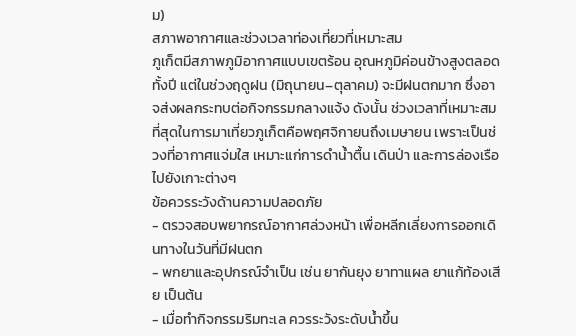ม)
สภาพอากาศและช่วงเวลาท่องเที่ยวที่เหมาะสม
ภูเก็ตมีสภาพภูมิอากาศแบบเขตร้อน อุณหภูมิค่อนข้างสูงตลอดทั้งปี แต่ในช่วงฤดูฝน (มิถุนายน–ตุลาคม) จะมีฝนตกมาก ซึ่งอาจส่งผลกระทบต่อกิจกรรมกลางแจ้ง ดังนั้น ช่วงเวลาที่เหมาะสมที่สุดในการมาเที่ยวภูเก็ตคือพฤศจิกายนถึงเมษายน เพราะเป็นช่วงที่อากาศแจ่มใส เหมาะแก่การดำน้ำตื้น เดินป่า และการล่องเรือไปยังเกาะต่างๆ
ข้อควรระวังด้านความปลอดภัย
- ตรวจสอบพยากรณ์อากาศล่วงหน้า เพื่อหลีกเลี่ยงการออกเดินทางในวันที่มีฝนตก
- พกยาและอุปกรณ์จำเป็น เช่น ยากันยุง ยาทาแผล ยาแก้ท้องเสีย เป็นต้น
- เมื่อทำกิจกรรมริมทะเล ควรระวังระดับน้ำขึ้น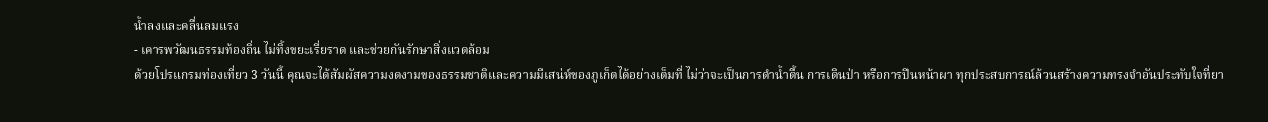น้ำลงและคลื่นลมแรง
- เคารพวัฒนธรรมท้องถิ่น ไม่ทิ้งขยะเรี่ยราด และช่วยกันรักษาสิ่งแวดล้อม
ด้วยโปรแกรมท่องเที่ยว 3 วันนี้ คุณจะได้สัมผัสความงดงามของธรรมชาติและความมีเสน่ห์ของภูเก็ตได้อย่างเต็มที่ ไม่ว่าจะเป็นการดำน้ำตื้น การเดินป่า หรือการปีนหน้าผา ทุกประสบการณ์ล้วนสร้างความทรงจำอันประทับใจที่ยา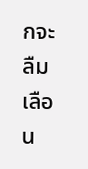กจะลืมเลือน